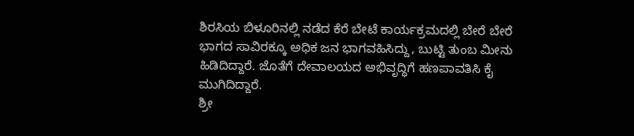ಶಿರಸಿಯ ಬಿಳೂರಿನಲ್ಲಿ ನಡೆದ ಕೆರೆ ಬೇಟೆ ಕಾರ್ಯಕ್ರಮದಲ್ಲಿ ಬೇರೆ ಬೇರೆ ಭಾಗದ ಸಾವಿರಕ್ಕೂ ಅಧಿಕ ಜನ ಭಾಗವಹಿಸಿದ್ದು, ಬುಟ್ಟಿ ತುಂಬ ಮೀನು ಹಿಡಿದಿದ್ದಾರೆ. ಜೊತೆಗೆ ದೇವಾಲಯದ ಅಭಿವೃದ್ಧಿಗೆ ಹಣಪಾವತಿಸಿ ಕೈ ಮುಗಿದಿದ್ದಾರೆ.
ಶ್ರೀ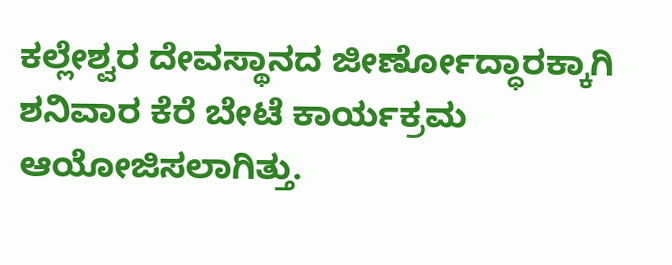ಕಲ್ಲೇಶ್ವರ ದೇವಸ್ಥಾನದ ಜೀರ್ಣೋದ್ಧಾರಕ್ಕಾಗಿ ಶನಿವಾರ ಕೆರೆ ಬೇಟೆ ಕಾರ್ಯಕ್ರಮ ಆಯೋಜಿಸಲಾಗಿತ್ತು.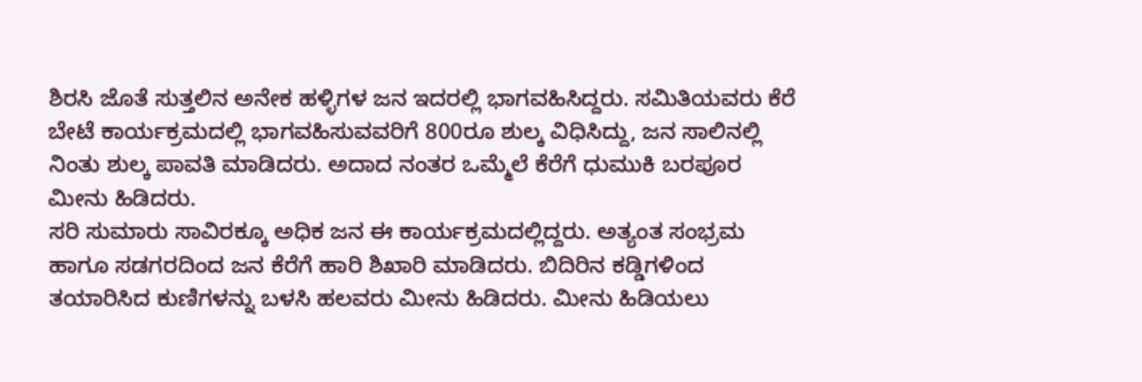ಶಿರಸಿ ಜೊತೆ ಸುತ್ತಲಿನ ಅನೇಕ ಹಳ್ಳಿಗಳ ಜನ ಇದರಲ್ಲಿ ಭಾಗವಹಿಸಿದ್ದರು. ಸಮಿತಿಯವರು ಕೆರೆ ಬೇಟೆ ಕಾರ್ಯಕ್ರಮದಲ್ಲಿ ಭಾಗವಹಿಸುವವರಿಗೆ 800ರೂ ಶುಲ್ಕ ವಿಧಿಸಿದ್ದು, ಜನ ಸಾಲಿನಲ್ಲಿ ನಿಂತು ಶುಲ್ಕ ಪಾವತಿ ಮಾಡಿದರು. ಅದಾದ ನಂತರ ಒಮ್ಮೆಲೆ ಕೆರೆಗೆ ಧುಮುಕಿ ಬರಪೂರ ಮೀನು ಹಿಡಿದರು.
ಸರಿ ಸುಮಾರು ಸಾವಿರಕ್ಕೂ ಅಧಿಕ ಜನ ಈ ಕಾರ್ಯಕ್ರಮದಲ್ಲಿದ್ದರು. ಅತ್ಯಂತ ಸಂಭ್ರಮ ಹಾಗೂ ಸಡಗರದಿಂದ ಜನ ಕೆರೆಗೆ ಹಾರಿ ಶಿಖಾರಿ ಮಾಡಿದರು. ಬಿದಿರಿನ ಕಡ್ಡಿಗಳಿಂದ ತಯಾರಿಸಿದ ಕುಣಿಗಳನ್ನು ಬಳಸಿ ಹಲವರು ಮೀನು ಹಿಡಿದರು. ಮೀನು ಹಿಡಿಯಲು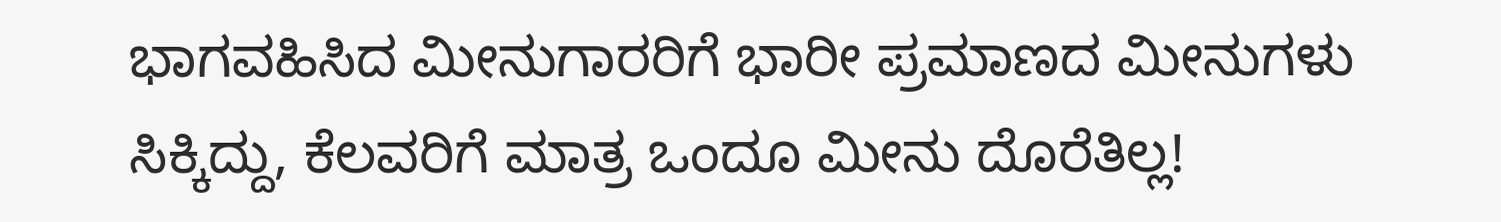ಭಾಗವಹಿಸಿದ ಮೀನುಗಾರರಿಗೆ ಭಾರೀ ಪ್ರಮಾಣದ ಮೀನುಗಳು ಸಿಕ್ಕಿದ್ದು, ಕೆಲವರಿಗೆ ಮಾತ್ರ ಒಂದೂ ಮೀನು ದೊರೆತಿಲ್ಲ!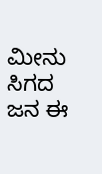ಮೀನು ಸಿಗದ ಜನ ಈ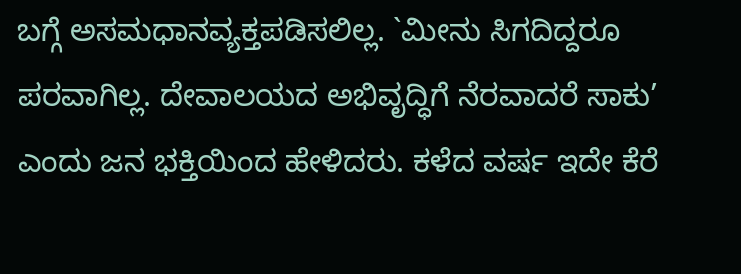ಬಗ್ಗೆ ಅಸಮಧಾನವ್ಯಕ್ತಪಡಿಸಲಿಲ್ಲ. `ಮೀನು ಸಿಗದಿದ್ದರೂ ಪರವಾಗಿಲ್ಲ. ದೇವಾಲಯದ ಅಭಿವೃದ್ಧಿಗೆ ನೆರವಾದರೆ ಸಾಕು’ ಎಂದು ಜನ ಭಕ್ತಿಯಿಂದ ಹೇಳಿದರು. ಕಳೆದ ವರ್ಷ ಇದೇ ಕೆರೆ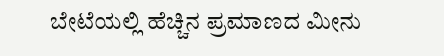ಬೇಟೆಯಲ್ಲಿ ಹೆಚ್ಚಿನ ಪ್ರಮಾಣದ ಮೀನು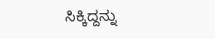ಸಿಕ್ಕಿದ್ದನ್ನು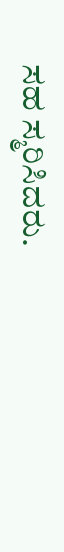ಸಹ ಸ್ಮರಿಸಿದರು.